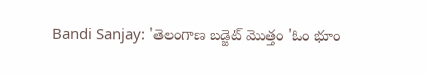Bandi Sanjay: 'తెలంగాణ బడ్జెట్‌ మొత్తం 'ఓం భూం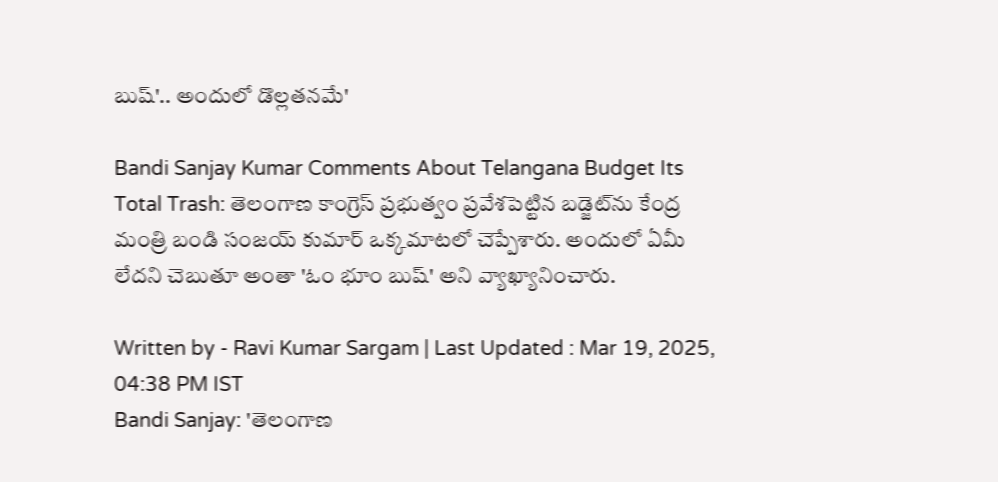బుష్'.. అందులో డొల్లతనమే'

Bandi Sanjay Kumar Comments About Telangana Budget Its Total Trash: తెలంగాణ కాంగ్రెస్‌ ప్రభుత్వం ప్రవేశపెట్టిన బడ్జెట్‌ను కేంద్ర మంత్రి బండి సంజయ్‌ కుమార్‌ ఒక్కమాటలో చెప్పేశారు. అందులో ఏమీ లేదని చెబుతూ అంతా 'ఓం భూం బుష్‌' అని వ్యాఖ్యానించారు.

Written by - Ravi Kumar Sargam | Last Updated : Mar 19, 2025, 04:38 PM IST
Bandi Sanjay: 'తెలంగాణ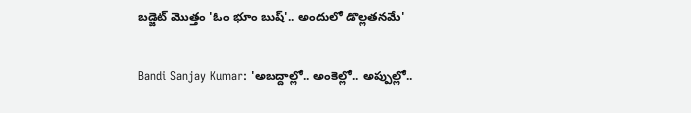బడ్జెట్‌ మొత్తం 'ఓం భూం బుష్'.. అందులో డొల్లతనమే'

Bandi Sanjay Kumar: 'అబద్దాల్లో.. అంకెల్లో.. అప్పుల్లో..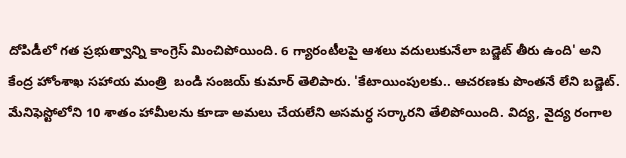దోపిడీలో గత ప్రభుత్వాన్ని కాంగ్రెస్‌ మించిపోయింది. 6 గ్యారంటీలపై ఆశలు వదులుకునేలా బడ్జెట్ తీరు ఉంది' అని కేంద్ర హోంశాఖ సహాయ మంత్రి  బండి సంజయ్ కుమార్ తెలిపారు. 'కేటాయింపులకు.. ఆచరణకు పొంతనే లేని బడ్జెట్. మేనిఫెస్టోలోని 10 శాతం హామీలను కూడా అమలు చేయలేని అసమర్ధ సర్కారని తేలిపోయింది. విద్య, వైద్య రంగాల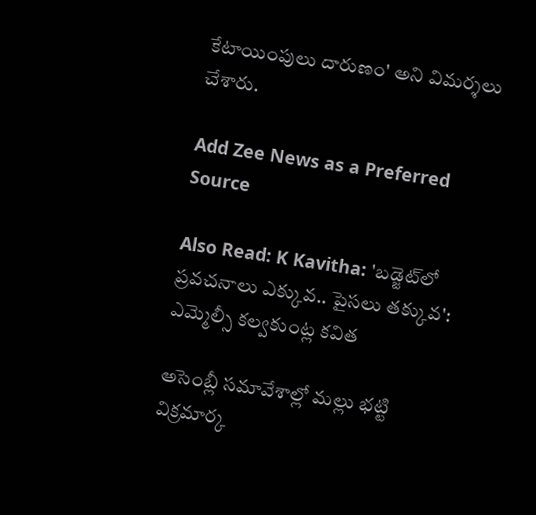కేటాయింపులు దారుణం' అని విమర్శలు చేశారు.

Add Zee News as a Preferred Source

Also Read: K Kavitha: 'బడ్జెట్‌లో ప్రవచనాలు ఎక్కువ.. పైసలు తక్కువ': ఎమ్మెల్సీ కల్వకుంట్ల కవిత

అసెంబ్లీ సమావేశాల్లో మల్లు భట్టి విక్రమార్క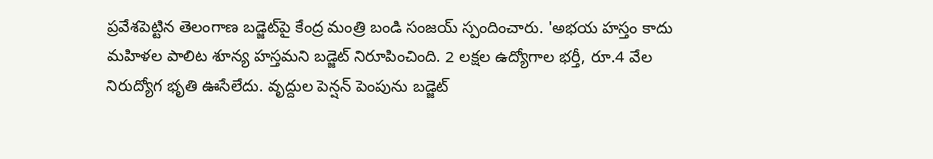ప్రవేశపెట్టిన తెలంగాణ బడ్జెట్‌పై కేంద్ర మంత్రి బండి సంజయ్‌ స్పందించారు. 'అభయ హస్తం కాదు మహిళల పాలిట శూన్య హస్తమని బడ్జెట్ నిరూపించింది. 2 లక్షల ఉద్యోగాల భర్తీ, రూ.4 వేల నిరుద్యోగ భృతి ఊసేలేదు. వృద్దుల పెన్షన్ పెంపును బడ్జెట్‌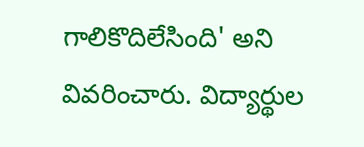గాలికొదిలేసింది' అని వివరించారు. విద్యార్థుల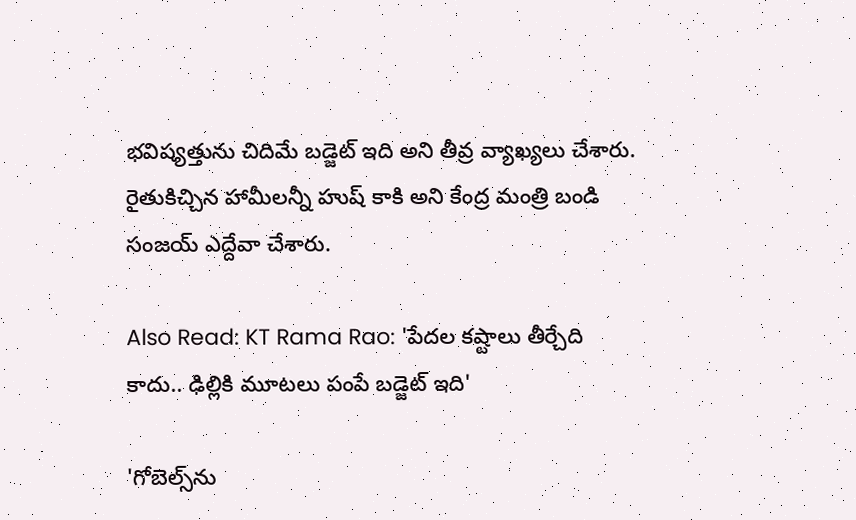భవిష్యత్తును చిదిమే బడ్జెట్ ఇది అని తీవ్ర వ్యాఖ్యలు చేశారు. రైతుకిచ్చిన హామీలన్నీ హుష్ కాకి అని కేంద్ర మంత్రి బండి సంజయ్‌ ఎద్దేవా చేశారు.

Also Read: KT Rama Rao: 'పేదల కష్టాలు తీర్చేది కాదు.. ఢిల్లికి మూటలు పంపే బడ్జెట్ ఇది'

'గోబెల్స్‌ను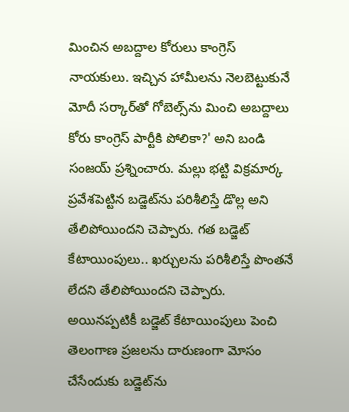మించిన అబద్దాల కోరులు కాంగ్రెస్ నాయకులు. ఇచ్చిన హామీలను నెలబెట్టుకునే మోదీ సర్కార్‌తో గోబెల్స్‌ను మించి అబద్దాలు కోరు కాంగ్రెస్ పార్టీకి పోలికా?' అని బండి సంజయ్‌ ప్రశ్నించారు. మల్లు భట్టి విక్రమార్క ప్రవేశపెట్టిన బడ్జెట్‌ను పరిశీలిస్తే డొల్ల అని తేలిపోయిందని చెప్పారు. గత బడ్జెట్ కేటాయింపులు.. ఖర్చులను పరిశీలిస్తే పొంతనే లేదని తేలిపోయిందని చెప్పారు. అయినప్పటికీ బడ్జెట్ కేటాయింపులు పెంచి తెలంగాణ ప్రజలను దారుణంగా మోసం చేసేందుకు బడ్జెట్‌ను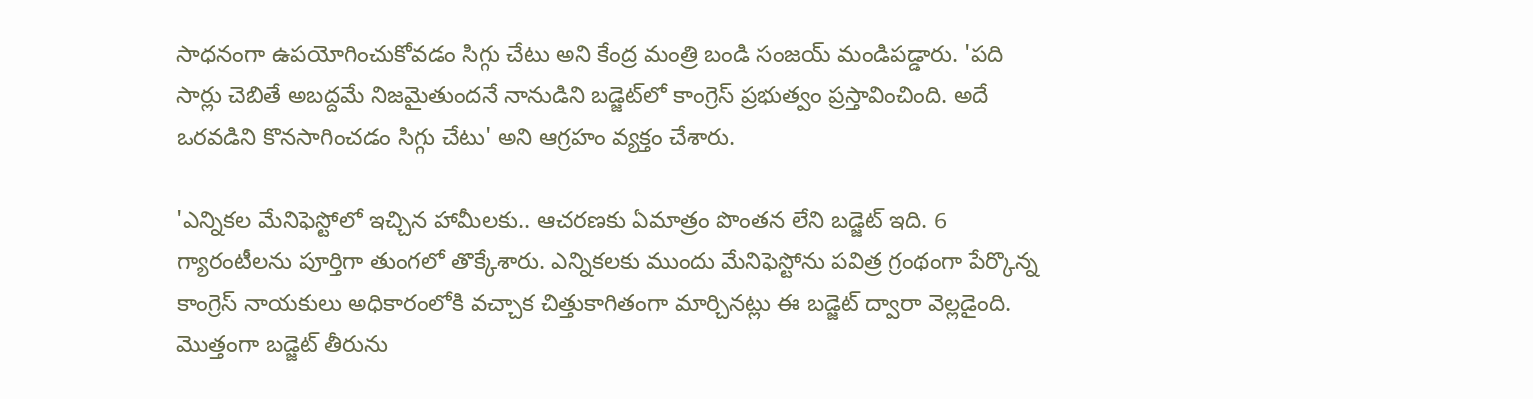సాధనంగా ఉపయోగించుకోవడం సిగ్గు చేటు అని కేంద్ర మంత్రి బండి సంజయ్‌ మండిపడ్డారు. 'పది సార్లు చెబితే అబద్దమే నిజమైతుందనే నానుడిని బడ్జెట్‌లో కాంగ్రెస్ ప్రభుత్వం ప్రస్తావించింది. అదే ఒరవడిని కొనసాగించడం సిగ్గు చేటు' అని ఆగ్రహం వ్యక్తం చేశారు.

'ఎన్నికల మేనిఫెస్టోలో ఇచ్చిన హామీలకు.. ఆచరణకు ఏమాత్రం పొంతన లేని బడ్జెట్ ఇది. 6 గ్యారంటీలను పూర్తిగా తుంగలో తొక్కేశారు. ఎన్నికలకు ముందు మేనిఫెస్టోను పవిత్ర గ్రంథంగా పేర్కొన్న కాంగ్రెస్ నాయకులు అధికారంలోకి వచ్చాక చిత్తుకాగితంగా మార్చినట్లు ఈ బడ్జెట్ ద్వారా వెల్లడైంది. మొత్తంగా బడ్జెట్ తీరును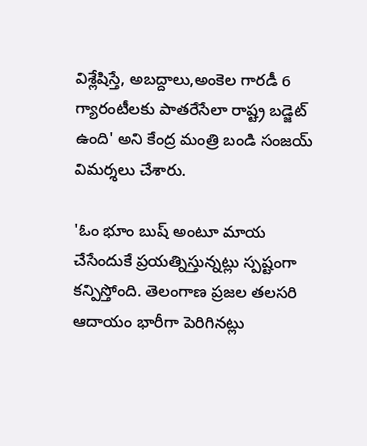విశ్లేషిస్తే, అబద్దాలు,అంకెల గారడీ 6 గ్యారంటీలకు పాతరేసేలా రాష్ట్ర బడ్జెట్ ఉంది' అని కేంద్ర మంత్రి బండి సంజయ్‌ విమర్శలు చేశారు.

'ఓం భూం బుష్ అంటూ మాయ చేసేందుకే ప్రయత్నిస్తున్నట్లు స్పష్టంగా కన్పిస్తోంది. తెలంగాణ ప్రజల తలసరి ఆదాయం భారీగా పెరిగినట్లు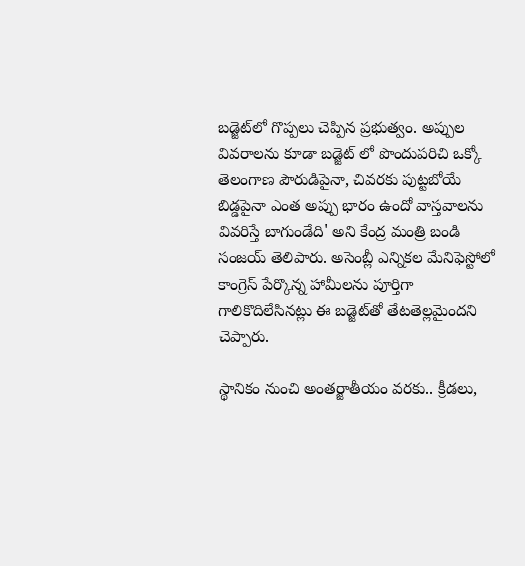బడ్జెట్‌లో గొప్పలు చెప్పిన ప్రభుత్వం. అప్పుల వివరాలను కూడా బడ్జెట్ లో పొందుపరిచి ఒక్కో తెలంగాణ పౌరుడిపైనా, చివరకు పుట్టబోయే బిడ్డపైనా ఎంత అప్పు భారం ఉందో వాస్తవాలను వివరిస్తే బాగుండేది' అని కేంద్ర మంత్రి బండి సంజయ్‌ తెలిపారు. అసెంబ్లీ ఎన్నికల మేనిఫెస్టోలో కాంగ్రెస్ పేర్కొన్న హామీలను పూర్తిగా గాలికొదిలేసినట్లు ఈ బడ్జెట్‌తో తేటతెల్లమైందని చెప్పారు.

స్థానికం నుంచి అంతర్జాతీయం వరకు.. క్రీడలు,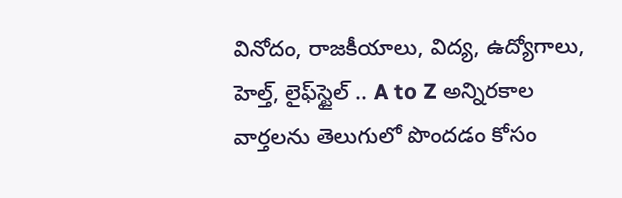వినోదం, రాజకీయాలు, విద్య, ఉద్యోగాలు, హెల్త్, లైఫ్‌స్టైల్ .. A to Z అన్నిరకాల వార్తలను తెలుగులో పొందడం కోసం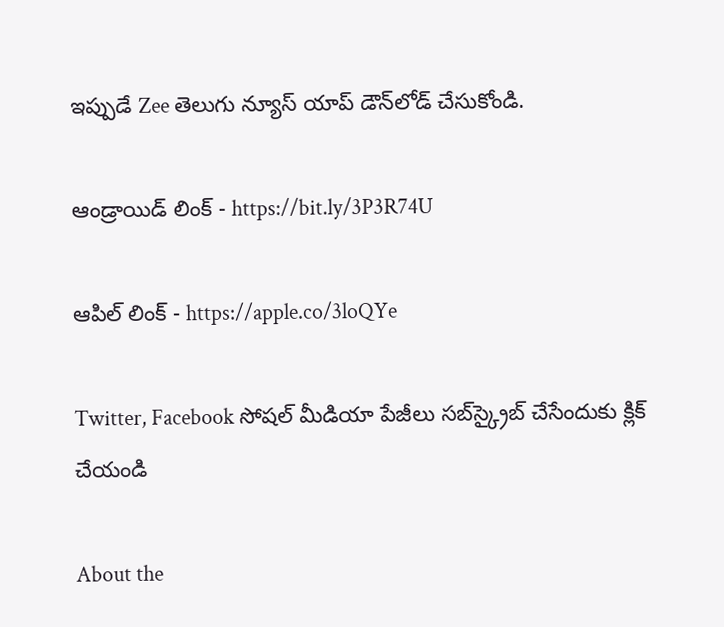ఇప్పుడే Zee తెలుగు న్యూస్ యాప్ డౌన్‌లోడ్ చేసుకోండి.

ఆండ్రాయిడ్ లింక్ - https://bit.ly/3P3R74U

ఆపిల్ లింక్ - https://apple.co/3loQYe

Twitter, Facebook సోషల్ మీడియా పేజీలు సబ్‌స్క్రైబ్ చేసేందుకు క్లిక్ చేయండి

About the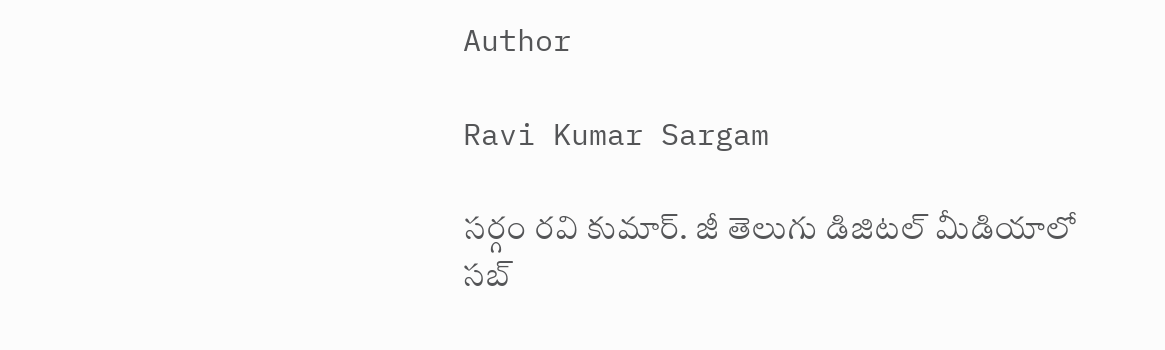Author

Ravi Kumar Sargam

సర్గం రవి కుమార్‌. జీ తెలుగు డిజిటల్ మీడియాలో సబ్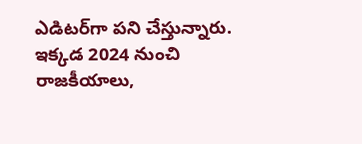ఎడిటర్‌గా పని చేస్తున్నారు. ఇక్కడ 2024 నుంచి రాజకీయాలు,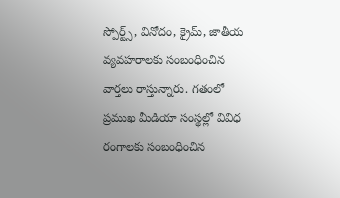స్పోర్ట్స్, వినోదం, క్రైమ్, జాతీయ వ్యవహరాలకు సంబంధించిన వార్తలు రాస్తున్నారు. గతంలో ప్రముఖ మీడియా సంస్థల్లో వివిధ రంగాలకు సంబంధించిన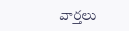వార్తలు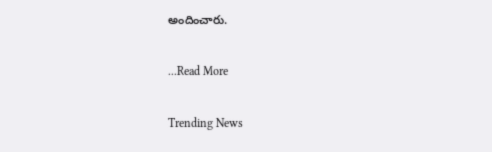అందించారు.

...Read More

Trending News